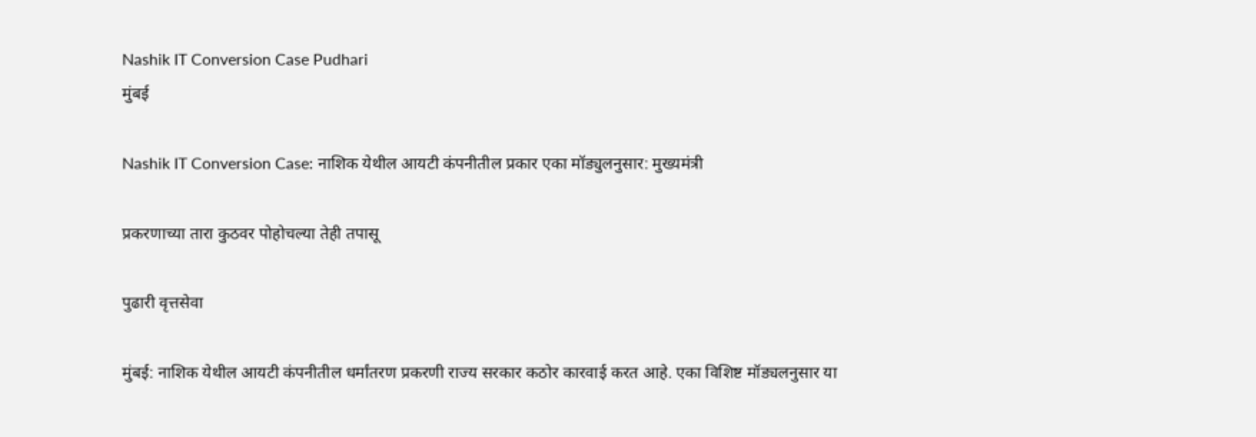Nashik IT Conversion Case Pudhari
मुंबई

Nashik IT Conversion Case: नाशिक येथील आयटी कंपनीतील प्रकार एका मॉड्युलनुसार: मुख्यमंत्री

प्रकरणाच्या तारा कुठवर पोहोचल्या तेही तपासू

पुढारी वृत्तसेवा

मुंबई: नाशिक येथील आयटी कंपनीतील धर्मांतरण प्रकरणी राज्य सरकार कठोर कारवाई करत आहे. एका विशिष्ट मॉड्यलनुसार या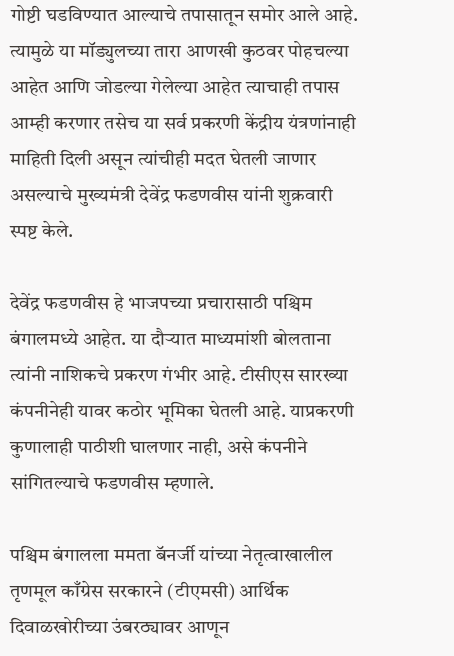गोष्टी घडविण्यात आल्याचे तपासातून समोर आले आहे. त्यामुळे या मॉड्युलच्या तारा आणखी कुठवर पोहचल्या आहेत आणि जोडल्या गेलेल्या आहेत त्याचाही तपास आम्ही करणार तसेच या सर्व प्रकरणी केंद्रीय यंत्रणांनाही माहिती दिली असून त्यांचीही मदत घेतली जाणार असल्याचे मुख्यमंत्री देवेंद्र फडणवीस यांनी शुक्रवारी स्पष्ट केले.

देवेंद्र फडणवीस हे भाजपच्या प्रचारासाठी पश्चिम बंगालमध्ये आहेत. या दौऱ्यात माध्यमांशी बोलताना त्यांनी नाशिकचे प्रकरण गंभीर आहे. टीसीएस सारख्या कंपनीनेही यावर कठोर भूमिका घेतली आहे. याप्रकरणी कुणालाही पाठीशी घालणार नाही, असे कंपनीने सांगितल्याचे फडणवीस म्हणाले.

पश्चिम बंगालला ममता बॅनर्जी यांच्या नेतृत्वाखालील तृणमूल काँग्रेस सरकारने (टीएमसी) आर्थिक दिवाळखोरीच्या उंबरठ्यावर आणून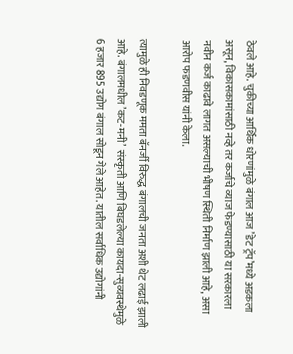ठेवले आहे. चुकीच्या आर्थिक धोरणांमुळे बंगाल आज ‌’डेट ट्रॅप‌’मध्ये अडकला असून, विकासकामांसाठी नव्हे तर कर्जाचे व्याज फेडण्यासाठी या सरकारला नवीन कर्ज काढावे लागत असल्याची भीषण स्थिती निर्माण झाली आहे, असा आरोप फडणवीस यांनी केला.

त्यामुळे ही निवडणूक ममता बॅनर्जी विरुद्ध बंगालची जनता अशी थेट लढाई झाली आहे. बंगालमधील ‌’कट-मनी‌’ संस्कृती आणि बिघडलेल्या कायदा-सुव्यवस्थेमुळे 6 हजार 895 उद्योग बंगाल सोडून गेले आहेत. यातील सर्वाधिक उद्योगांनी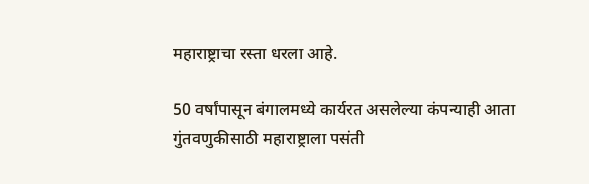महाराष्ट्राचा रस्ता धरला आहे.

50 वर्षांपासून बंगालमध्ये कार्यरत असलेल्या कंपन्याही आता गुंतवणुकीसाठी महाराष्ट्राला पसंती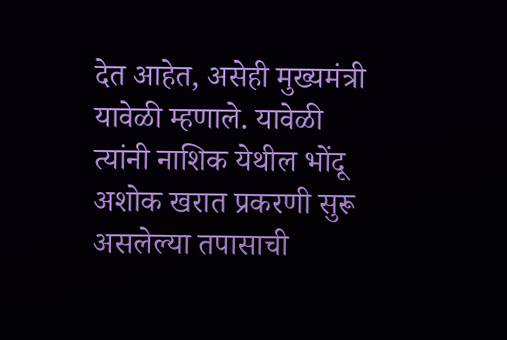देत आहेत, असेही मुख्यमंत्री यावेळी म्हणाले. यावेळी त्यांनी नाशिक येथील भोंदू अशोक खरात प्रकरणी सुरू असलेल्या तपासाची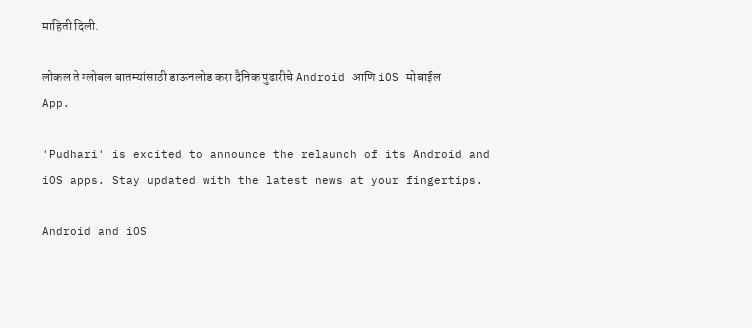माहिती दिली.

लोकल ते ग्लोबल बातम्यांसाठी डाऊनलोड करा दैनिक पुढारीचे Android आणि iOS मोबाईल App.

'Pudhari' is excited to announce the relaunch of its Android and iOS apps. Stay updated with the latest news at your fingertips.

Android and iOS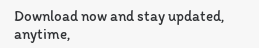Download now and stay updated, anytime,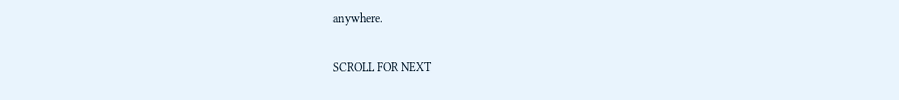anywhere.

SCROLL FOR NEXT